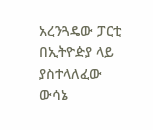አረንጓዴው ፓርቲ በኢትዮዽያ ላይ ያስተላለፈው ውሳኔ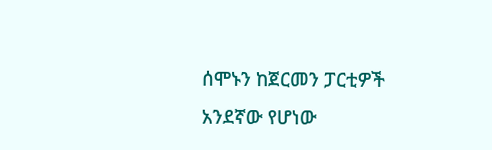ሰሞኑን ከጀርመን ፓርቲዎች አንደኛው የሆነው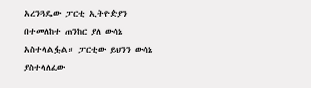አረንጓዴው ፓርቲ ኢትዮዽያን በተመለከተ ጠንከር ያለ ውሳኔ አስተላልፏል። ፓርቲው ይህንን ውሳኔ ያስተላለፈው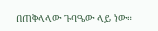በጠቅላላው ጉባዔው ላይ ነው።